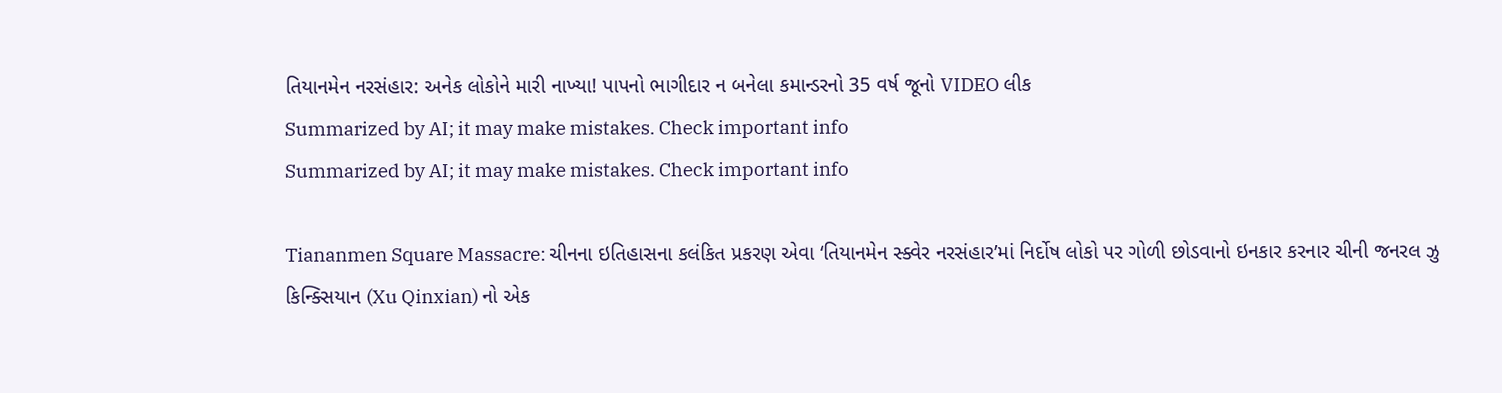તિયાનમેન નરસંહાર: અનેક લોકોને મારી નાખ્યા! પાપનો ભાગીદાર ન બનેલા કમાન્ડરનો 35 વર્ષ જૂનો VIDEO લીક
Summarized by AI; it may make mistakes. Check important info
Summarized by AI; it may make mistakes. Check important info

Tiananmen Square Massacre: ચીનના ઇતિહાસના કલંકિત પ્રકરણ એવા ‘તિયાનમેન સ્ક્વેર નરસંહાર’માં નિર્દોષ લોકો પર ગોળી છોડવાનો ઇનકાર કરનાર ચીની જનરલ ઝુ કિન્ક્સિયાન (Xu Qinxian) નો એક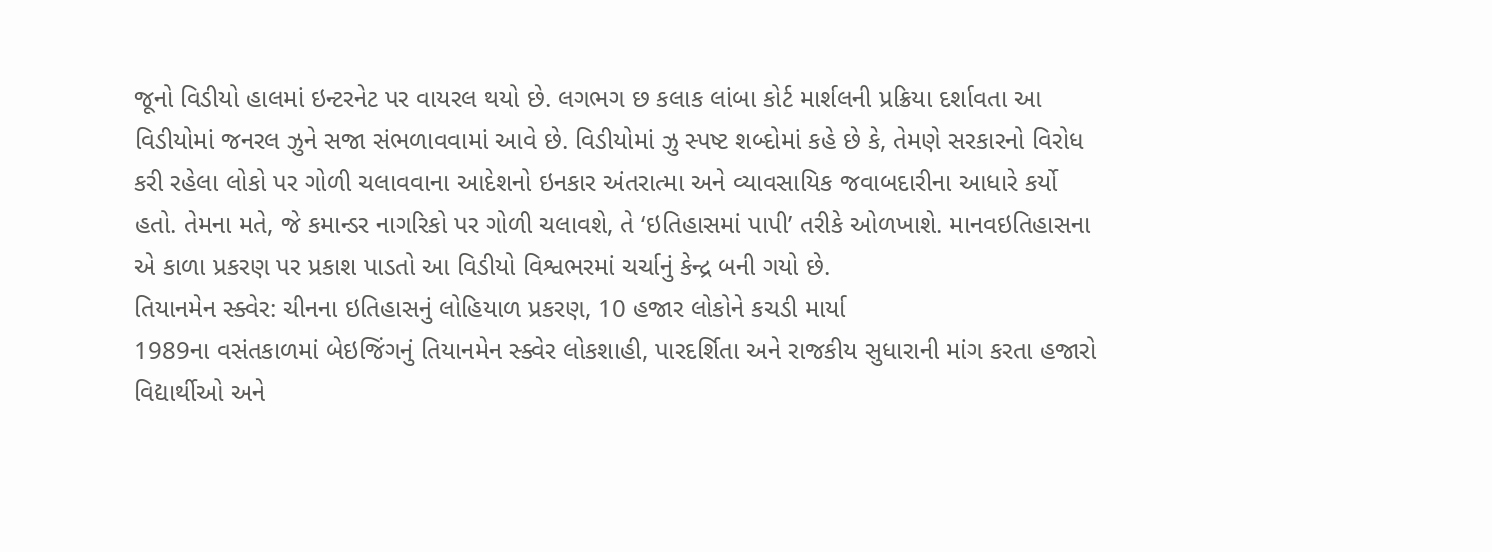જૂનો વિડીયો હાલમાં ઇન્ટરનેટ પર વાયરલ થયો છે. લગભગ છ કલાક લાંબા કોર્ટ માર્શલની પ્રક્રિયા દર્શાવતા આ વિડીયોમાં જનરલ ઝુને સજા સંભળાવવામાં આવે છે. વિડીયોમાં ઝુ સ્પષ્ટ શબ્દોમાં કહે છે કે, તેમણે સરકારનો વિરોધ કરી રહેલા લોકો પર ગોળી ચલાવવાના આદેશનો ઇનકાર અંતરાત્મા અને વ્યાવસાયિક જવાબદારીના આધારે કર્યો હતો. તેમના મતે, જે કમાન્ડર નાગરિકો પર ગોળી ચલાવશે, તે ‘ઇતિહાસમાં પાપી’ તરીકે ઓળખાશે. માનવઇતિહાસના એ કાળા પ્રકરણ પર પ્રકાશ પાડતો આ વિડીયો વિશ્વભરમાં ચર્ચાનું કેન્દ્ર બની ગયો છે.
તિયાનમેન સ્ક્વેર: ચીનના ઇતિહાસનું લોહિયાળ પ્રકરણ, 10 હજાર લોકોને કચડી માર્યા
1989ના વસંતકાળમાં બેઇજિંગનું તિયાનમેન સ્ક્વેર લોકશાહી, પારદર્શિતા અને રાજકીય સુધારાની માંગ કરતા હજારો વિદ્યાર્થીઓ અને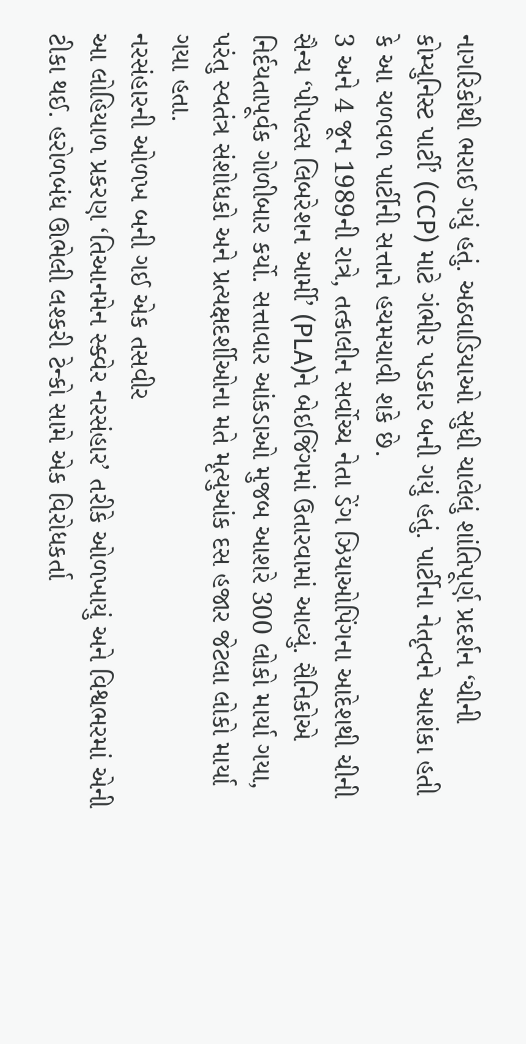નાગરિકોથી ભરાઈ ગયું હતું. અઠવાડિયાઓ સુધી ચાલેલું શાંતિપૂર્ણ પ્રદર્શન ‘ચીની કોમ્યુનિસ્ટ પાર્ટી’ (CCP) માટે ગંભીર પડકાર બની ગયું હતું. પાર્ટીના નેતૃત્વને આશંકા હતી કે આ ચળવળ પાર્ટીની સત્તાને હચમચાવી શકે છે.
3 અને 4 જૂન 1989ની રાત્રે, તત્કાલીન સર્વોચ્ચ નેતા ડેંગ ઝિયાઓપિંગના આદેશથી ચીની સૈન્ય ‘પીપલ્સ લિબરેશન આર્મી’ (PLA)ને બેઇજિંગમાં ઉતારવામાં આવ્યું. સૈનિકોએ નિર્દયતાપૂર્વક ગોળીબાર કર્યો. સત્તાવાર આંકડાઓ મુજબ આશરે 300 લોકો માર્યા ગયા, પરંતુ સ્વતંત્ર સંશોધકો અને પ્રત્યક્ષદર્શીઓના મતે મૃત્યુઆંક દસ હજાર જેટલા લોકો માર્યા ગયા હતા.
નરસંહારની ઓળખ બની ગઈ એક તસવીર
આ લોહિયાળ પ્રકરણ ‘તિઆનમેન સ્ક્વેર નરસંહાર’ તરીકે ઓળખાયું અને વિશ્વભરમાં એની ટીકા થઈ. હરોળબંધ ઊભેલી લશ્કરી ટેન્કો સામે એક વિરોધકર્તા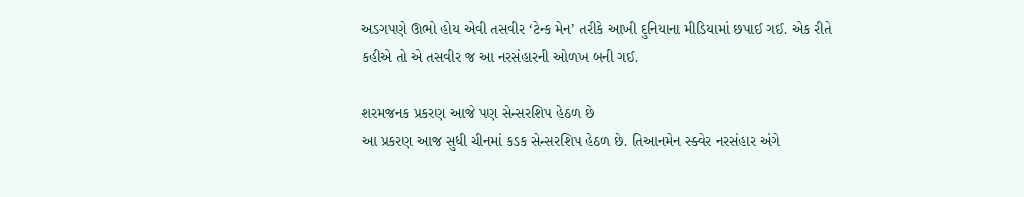અડગપણે ઊભો હોય એવી તસવીર ‘ટેન્ક મેન’ તરીકે આખી દુનિયાના મીડિયામાં છપાઈ ગઈ. એક રીતે કહીએ તો એ તસવીર જ આ નરસંહારની ઓળખ બની ગઈ.

શરમજનક પ્રકરણ આજે પણ સેન્સરશિપ હેઠળ છે
આ પ્રકરણ આજ સુધી ચીનમાં કડક સેન્સરશિપ હેઠળ છે. તિઆનમેન સ્ક્વેર નરસંહાર અંગે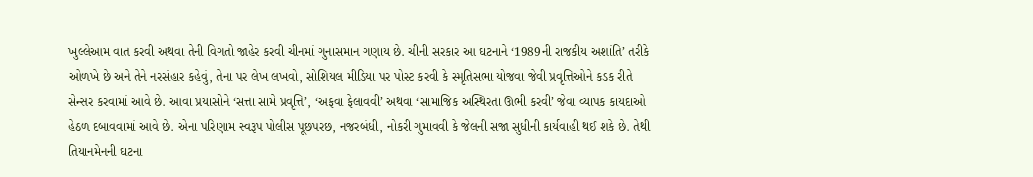ખુલ્લેઆમ વાત કરવી અથવા તેની વિગતો જાહેર કરવી ચીનમાં ગુનાસમાન ગણાય છે. ચીની સરકાર આ ઘટનાને ‘1989ની રાજકીય અશાંતિ’ તરીકે ઓળખે છે અને તેને નરસંહાર કહેવું, તેના પર લેખ લખવો, સોશિયલ મીડિયા પર પોસ્ટ કરવી કે સ્મૃતિસભા યોજવા જેવી પ્રવૃત્તિઓને કડક રીતે સેન્સર કરવામાં આવે છે. આવા પ્રયાસોને ‘સત્તા સામે પ્રવૃત્તિ’, ‘અફવા ફેલાવવી’ અથવા ‘સામાજિક અસ્થિરતા ઊભી કરવી’ જેવા વ્યાપક કાયદાઓ હેઠળ દબાવવામાં આવે છે. એના પરિણામ સ્વરૂપ પોલીસ પૂછપરછ, નજરબંધી, નોકરી ગુમાવવી કે જેલની સજા સુધીની કાર્યવાહી થઈ શકે છે. તેથી તિયાનમેનની ઘટના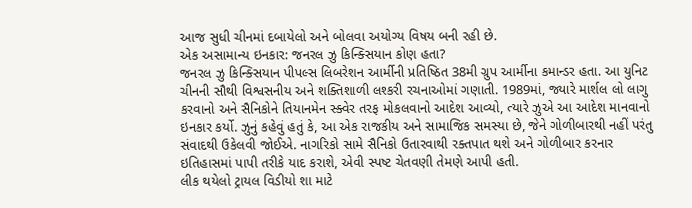આજ સુધી ચીનમાં દબાયેલો અને બોલવા અયોગ્ય વિષય બની રહી છે.
એક અસામાન્ય ઇનકાર: જનરલ ઝુ કિન્ક્સિયાન કોણ હતા?
જનરલ ઝુ કિન્ક્સિયાન પીપલ્સ લિબરેશન આર્મીની પ્રતિષ્ઠિત 38મી ગ્રુપ આર્મીના કમાન્ડર હતા. આ યુનિટ ચીનની સૌથી વિશ્વસનીય અને શક્તિશાળી લશ્કરી રચનાઓમાં ગણાતી. 1989માં, જ્યારે માર્શલ લો લાગુ કરવાનો અને સૈનિકોને તિયાનમેન સ્ક્વેર તરફ મોકલવાનો આદેશ આવ્યો, ત્યારે ઝુએ આ આદેશ માનવાનો ઇનકાર કર્યો. ઝુનું કહેવું હતું કે, આ એક રાજકીય અને સામાજિક સમસ્યા છે, જેને ગોળીબારથી નહીં પરંતુ સંવાદથી ઉકેલવી જોઈએ. નાગરિકો સામે સૈનિકો ઉતારવાથી રક્તપાત થશે અને ગોળીબાર કરનાર ઇતિહાસમાં પાપી તરીકે યાદ કરાશે, એવી સ્પષ્ટ ચેતવણી તેમણે આપી હતી.
લીક થયેલો ટ્રાયલ વિડીયો શા માટે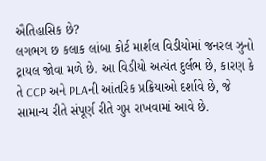ઐતિહાસિક છે?
લગભગ છ કલાક લાંબા કોર્ટ માર્શલ વિડીયોમાં જનરલ ઝુનો ટ્રાયલ જોવા મળે છે. આ વિડીયો અત્યંત દુર્લભ છે, કારણ કે તે CCP અને PLAની આંતરિક પ્રક્રિયાઓ દર્શાવે છે, જે સામાન્ય રીતે સંપૂર્ણ રીતે ગુપ્ત રાખવામાં આવે છે.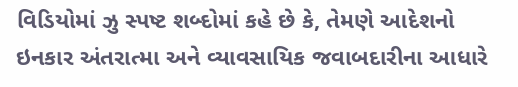વિડિયોમાં ઝુ સ્પષ્ટ શબ્દોમાં કહે છે કે, તેમણે આદેશનો ઇનકાર અંતરાત્મા અને વ્યાવસાયિક જવાબદારીના આધારે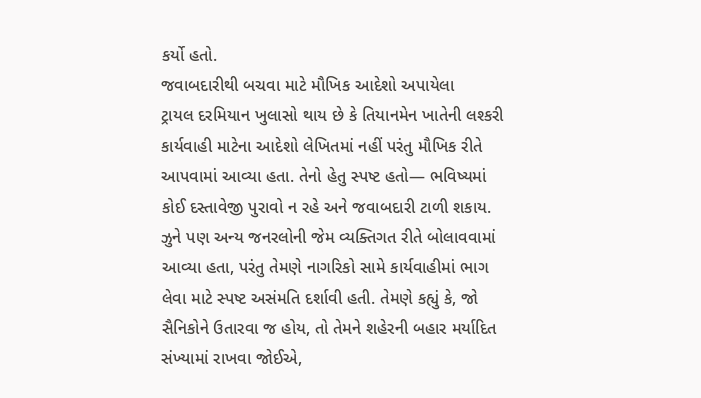કર્યો હતો.
જવાબદારીથી બચવા માટે મૌખિક આદેશો અપાયેલા
ટ્રાયલ દરમિયાન ખુલાસો થાય છે કે તિયાનમેન ખાતેની લશ્કરી કાર્યવાહી માટેના આદેશો લેખિતમાં નહીં પરંતુ મૌખિક રીતે આપવામાં આવ્યા હતા. તેનો હેતુ સ્પષ્ટ હતો— ભવિષ્યમાં કોઈ દસ્તાવેજી પુરાવો ન રહે અને જવાબદારી ટાળી શકાય. ઝુને પણ અન્ય જનરલોની જેમ વ્યક્તિગત રીતે બોલાવવામાં આવ્યા હતા, પરંતુ તેમણે નાગરિકો સામે કાર્યવાહીમાં ભાગ લેવા માટે સ્પષ્ટ અસંમતિ દર્શાવી હતી. તેમણે કહ્યું કે, જો સૈનિકોને ઉતારવા જ હોય, તો તેમને શહેરની બહાર મર્યાદિત સંખ્યામાં રાખવા જોઈએ,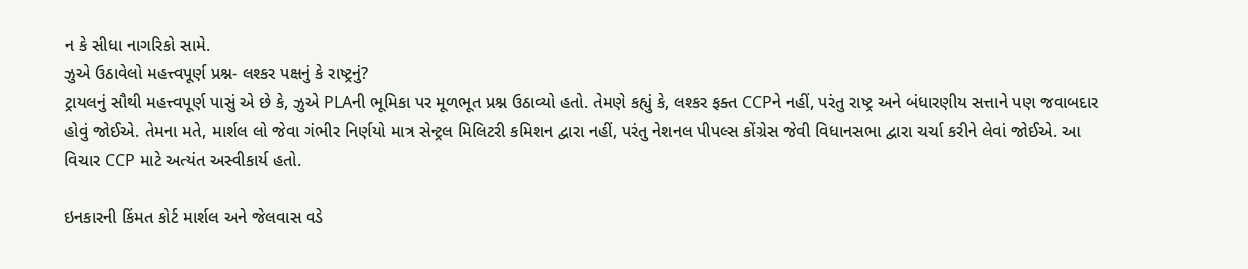ન કે સીધા નાગરિકો સામે.
ઝુએ ઉઠાવેલો મહત્ત્વપૂર્ણ પ્રશ્ન- લશ્કર પક્ષનું કે રાષ્ટ્રનું?
ટ્રાયલનું સૌથી મહત્ત્વપૂર્ણ પાસું એ છે કે, ઝુએ PLAની ભૂમિકા પર મૂળભૂત પ્રશ્ન ઉઠાવ્યો હતો. તેમણે કહ્યું કે, લશ્કર ફક્ત CCPને નહીં, પરંતુ રાષ્ટ્ર અને બંધારણીય સત્તાને પણ જવાબદાર હોવું જોઈએ. તેમના મતે, માર્શલ લો જેવા ગંભીર નિર્ણયો માત્ર સેન્ટ્રલ મિલિટરી કમિશન દ્વારા નહીં, પરંતુ નેશનલ પીપલ્સ કોંગ્રેસ જેવી વિધાનસભા દ્વારા ચર્ચા કરીને લેવાં જોઈએ. આ વિચાર CCP માટે અત્યંત અસ્વીકાર્ય હતો.

ઇનકારની કિંમત કોર્ટ માર્શલ અને જેલવાસ વડે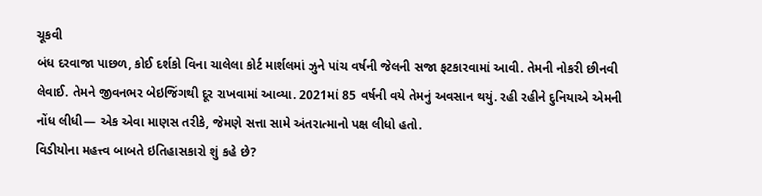ચૂકવી
બંધ દરવાજા પાછળ, કોઈ દર્શકો વિના ચાલેલા કોર્ટ માર્શલમાં ઝુને પાંચ વર્ષની જેલની સજા ફટકારવામાં આવી. તેમની નોકરી છીનવી લેવાઈ. તેમને જીવનભર બેઇજિંગથી દૂર રાખવામાં આવ્યા. 2021માં 85 વર્ષની વયે તેમનું અવસાન થયું. રહી રહીને દુનિયાએ એમની નોંધ લીધી— એક એવા માણસ તરીકે, જેમણે સત્તા સામે અંતરાત્માનો પક્ષ લીધો હતો.
વિડીયોના મહત્ત્વ બાબતે ઇતિહાસકારો શું કહે છે?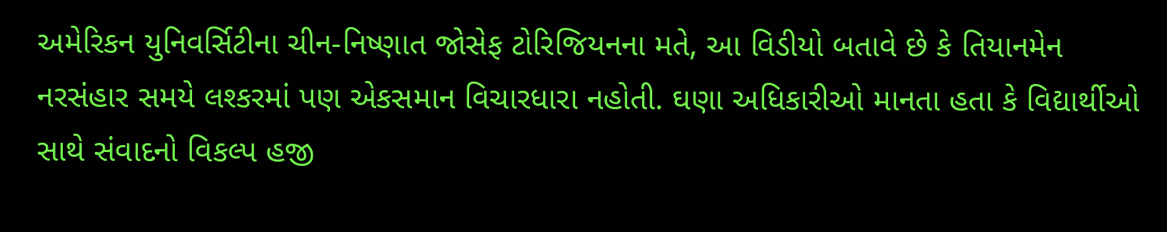અમેરિકન યુનિવર્સિટીના ચીન-નિષ્ણાત જોસેફ ટોરિજિયનના મતે, આ વિડીયો બતાવે છે કે તિયાનમેન નરસંહાર સમયે લશ્કરમાં પણ એકસમાન વિચારધારા નહોતી. ઘણા અધિકારીઓ માનતા હતા કે વિદ્યાર્થીઓ સાથે સંવાદનો વિકલ્પ હજી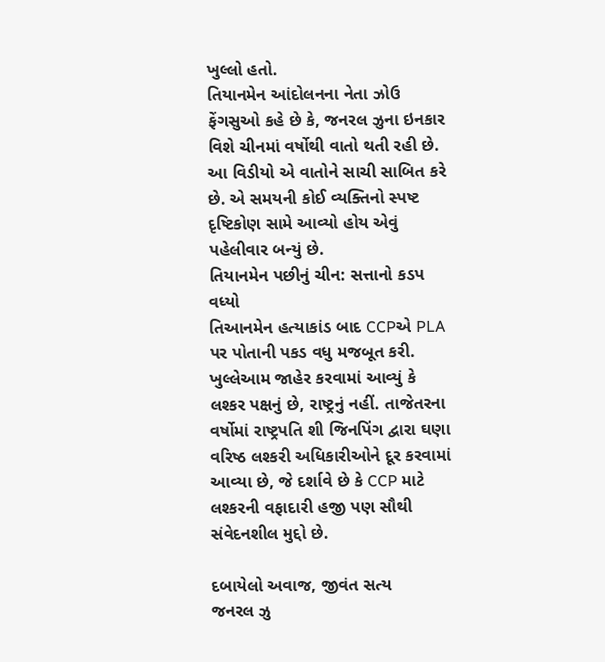ખુલ્લો હતો.
તિયાનમેન આંદોલનના નેતા ઝોઉ ફેંગસુઓ કહે છે કે, જનરલ ઝુના ઇનકાર વિશે ચીનમાં વર્ષોથી વાતો થતી રહી છે. આ વિડીયો એ વાતોને સાચી સાબિત કરે છે. એ સમયની કોઈ વ્યક્તિનો સ્પષ્ટ દૃષ્ટિકોણ સામે આવ્યો હોય એવું પહેલીવાર બન્યું છે.
તિયાનમેન પછીનું ચીન: સત્તાનો કડપ વધ્યો
તિઆનમેન હત્યાકાંડ બાદ CCPએ PLA પર પોતાની પકડ વધુ મજબૂત કરી. ખુલ્લેઆમ જાહેર કરવામાં આવ્યું કે લશ્કર પક્ષનું છે, રાષ્ટ્રનું નહીં. તાજેતરના વર્ષોમાં રાષ્ટ્રપતિ શી જિનપિંગ દ્વારા ઘણા વરિષ્ઠ લશ્કરી અધિકારીઓને દૂર કરવામાં આવ્યા છે, જે દર્શાવે છે કે CCP માટે લશ્કરની વફાદારી હજી પણ સૌથી સંવેદનશીલ મુદ્દો છે.

દબાયેલો અવાજ, જીવંત સત્ય
જનરલ ઝુ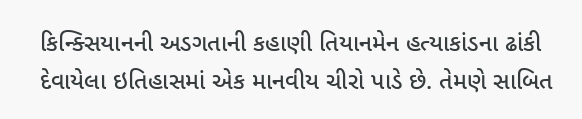કિન્ક્સિયાનની અડગતાની કહાણી તિયાનમેન હત્યાકાંડના ઢાંકી દેવાયેલા ઇતિહાસમાં એક માનવીય ચીરો પાડે છે. તેમણે સાબિત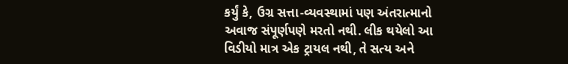કર્યું કે, ઉગ્ર સત્તા-વ્યવસ્થામાં પણ અંતરાત્માનો અવાજ સંપૂર્ણપણે મરતો નથી. લીક થયેલો આ વિડીયો માત્ર એક ટ્રાયલ નથી, તે સત્ય અને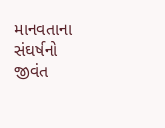માનવતાના સંઘર્ષનો જીવંત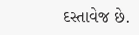દસ્તાવેજ છે.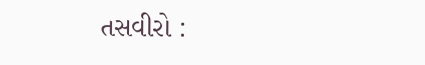તસવીરો :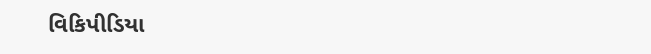વિકિપીડિયા